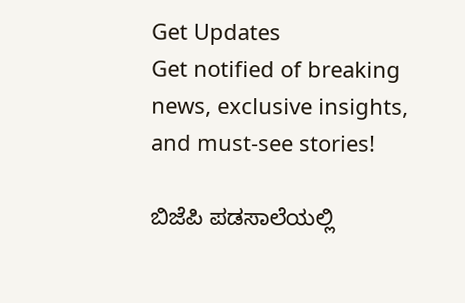Get Updates
Get notified of breaking news, exclusive insights, and must-see stories!

ಬಿಜೆಪಿ ಪಡಸಾಲೆಯಲ್ಲಿ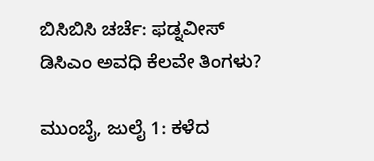ಬಿಸಿಬಿಸಿ ಚರ್ಚೆ: ಫಡ್ನವೀಸ್ ಡಿಸಿಎಂ ಅವಧಿ ಕೆಲವೇ ತಿಂಗಳು?

ಮುಂಬೈ, ಜುಲೈ 1: ಕಳೆದ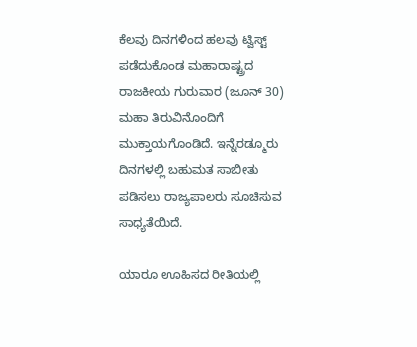ಕೆಲವು ದಿನಗಳಿಂದ ಹಲವು ಟ್ವಿಸ್ಟ್ ಪಡೆದುಕೊಂಡ ಮಹಾರಾಷ್ಟ್ರದ ರಾಜಕೀಯ ಗುರುವಾರ (ಜೂನ್ 30) ಮಹಾ ತಿರುವಿನೊಂದಿಗೆ ಮುಕ್ತಾಯಗೊಂಡಿದೆ. ಇನ್ನೆರಡ್ಮೂರು ದಿನಗಳಲ್ಲಿ ಬಹುಮತ ಸಾಬೀತು ಪಡಿಸಲು ರಾಜ್ಯಪಾಲರು ಸೂಚಿಸುವ ಸಾಧ್ಯತೆಯಿದೆ.

ಯಾರೂ ಊಹಿಸದ ರೀತಿಯಲ್ಲಿ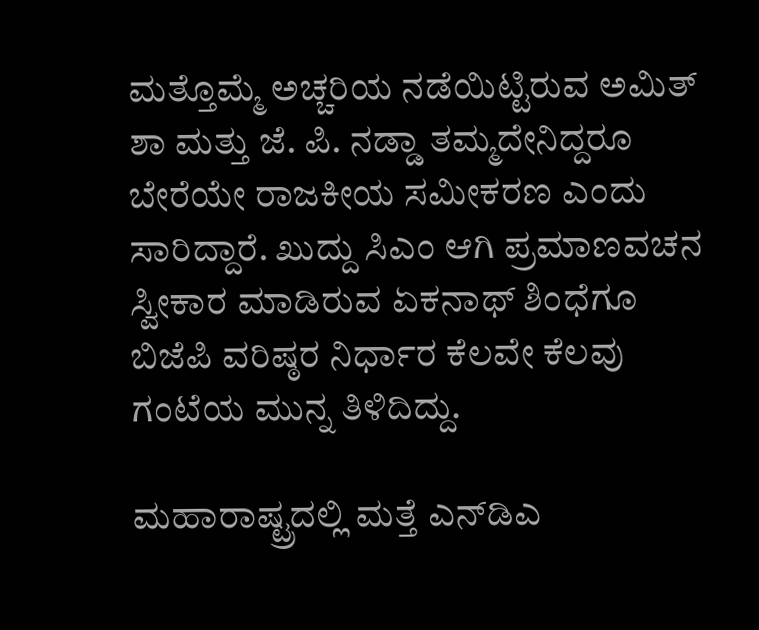ಮತ್ತೊಮ್ಮೆ ಅಚ್ಚರಿಯ ನಡೆಯಿಟ್ಟಿರುವ ಅಮಿತ್ ಶಾ ಮತ್ತು ಜೆ. ಪಿ. ನಡ್ಡಾ ತಮ್ಮದೇನಿದ್ದರೂ ಬೇರೆಯೇ ರಾಜಕೀಯ ಸಮೀಕರಣ ಎಂದು ಸಾರಿದ್ದಾರೆ. ಖುದ್ದು ಸಿಎಂ ಆಗಿ ಪ್ರಮಾಣವಚನ ಸ್ವೀಕಾರ ಮಾಡಿರುವ ಏಕನಾಥ್ ಶಿಂಧೆಗೂ ಬಿಜೆಪಿ ವರಿಷ್ಠರ ನಿರ್ಧಾರ ಕೆಲವೇ ಕೆಲವು ಗಂಟೆಯ ಮುನ್ನ ತಿಳಿದಿದ್ದು.

ಮಹಾರಾಷ್ಟ್ರದಲ್ಲಿ ಮತ್ತೆ ಎನ್‌ಡಿಎ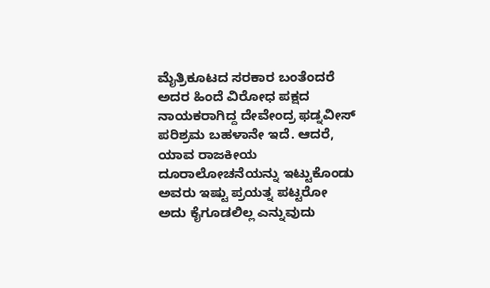ಮೈತ್ರಿಕೂಟದ ಸರಕಾರ ಬಂತೆಂದರೆ ಅದರ ಹಿಂದೆ ವಿರೋಧ ಪಕ್ಷದ ನಾಯಕರಾಗಿದ್ದ ದೇವೇಂದ್ರ ಫಡ್ನವೀಸ್ ಪರಿಶ್ರಮ ಬಹಳಾನೇ ಇದೆ. ಆದರೆ, ಯಾವ ರಾಜಕೀಯ ದೂರಾಲೋಚನೆಯನ್ನು ಇಟ್ಟುಕೊಂಡು ಅವರು ಇಷ್ಟು ಪ್ರಯತ್ನ ಪಟ್ಟರೋ ಅದು ಕೈಗೂಡಲಿಲ್ಲ ಎನ್ನುವುದು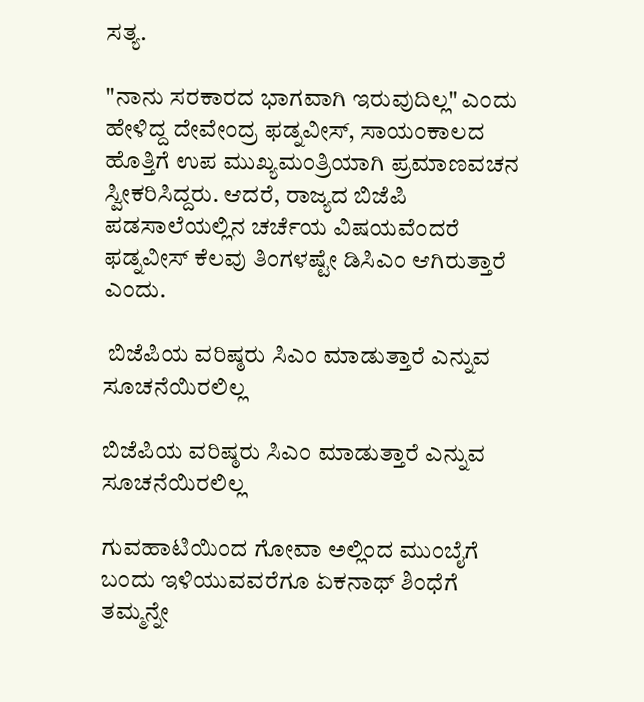ಸತ್ಯ.

"ನಾನು ಸರಕಾರದ ಭಾಗವಾಗಿ ಇರುವುದಿಲ್ಲ" ಎಂದು ಹೇಳಿದ್ದ ದೇವೇಂದ್ರ ಫಡ್ನವೀಸ್, ಸಾಯಂಕಾಲದ ಹೊತ್ತಿಗೆ ಉಪ ಮುಖ್ಯಮಂತ್ರಿಯಾಗಿ ಪ್ರಮಾಣವಚನ ಸ್ವೀಕರಿಸಿದ್ದರು. ಆದರೆ, ರಾಜ್ಯದ ಬಿಜೆಪಿ ಪಡಸಾಲೆಯಲ್ಲಿನ ಚರ್ಚೆಯ ವಿಷಯವೆಂದರೆ ಫಡ್ನವೀಸ್ ಕೆಲವು ತಿಂಗಳಷ್ಟೇ ಡಿಸಿಎಂ ಆಗಿರುತ್ತಾರೆ ಎಂದು.

 ಬಿಜೆಪಿಯ ವರಿಷ್ಠರು ಸಿಎಂ ಮಾಡುತ್ತಾರೆ ಎನ್ನುವ ಸೂಚನೆಯಿರಲಿಲ್ಲ

ಬಿಜೆಪಿಯ ವರಿಷ್ಠರು ಸಿಎಂ ಮಾಡುತ್ತಾರೆ ಎನ್ನುವ ಸೂಚನೆಯಿರಲಿಲ್ಲ

ಗುವಹಾಟಿಯಿಂದ ಗೋವಾ ಅಲ್ಲಿಂದ ಮುಂಬೈಗೆ ಬಂದು ಇಳಿಯುವವರೆಗೂ ಏಕನಾಥ್ ಶಿಂಧೆಗೆ ತಮ್ಮನ್ನೇ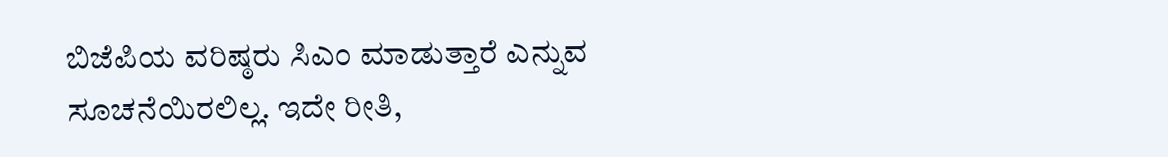ಬಿಜೆಪಿಯ ವರಿಷ್ಠರು ಸಿಎಂ ಮಾಡುತ್ತಾರೆ ಎನ್ನುವ ಸೂಚನೆಯಿರಲಿಲ್ಲ. ಇದೇ ರೀತಿ,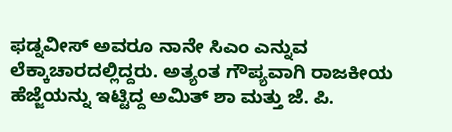ಫಡ್ನವೀಸ್ ಅವರೂ ನಾನೇ ಸಿಎಂ ಎನ್ನುವ ಲೆಕ್ಕಾಚಾರದಲ್ಲಿದ್ದರು. ಅತ್ಯಂತ ಗೌಪ್ಯವಾಗಿ ರಾಜಕೀಯ ಹೆಜ್ಜೆಯನ್ನು ಇಟ್ಟಿದ್ದ ಅಮಿತ್ ಶಾ ಮತ್ತು ಜೆ. ಪಿ.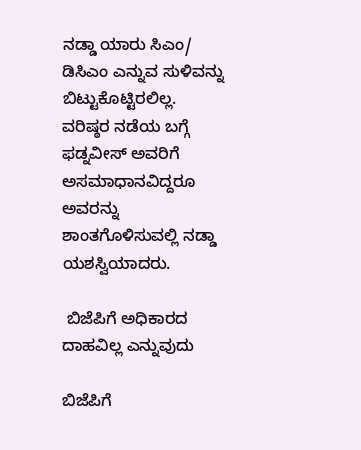ನಡ್ಡಾ ಯಾರು ಸಿಎಂ/ ಡಿಸಿಎಂ ಎನ್ನುವ ಸುಳಿವನ್ನು ಬಿಟ್ಟುಕೊಟ್ಟಿರಲಿಲ್ಲ. ವರಿಷ್ಠರ ನಡೆಯ ಬಗ್ಗೆ ಫಡ್ನವೀಸ್ ಅವರಿಗೆ ಅಸಮಾಧಾನವಿದ್ದರೂ ಅವರನ್ನು ಶಾಂತಗೊಳಿಸುವಲ್ಲಿ ನಡ್ಡಾ ಯಶಸ್ವಿಯಾದರು.

 ಬಿಜೆಪಿಗೆ ಅಧಿಕಾರದ ದಾಹವಿಲ್ಲ ಎನ್ನುವುದು

ಬಿಜೆಪಿಗೆ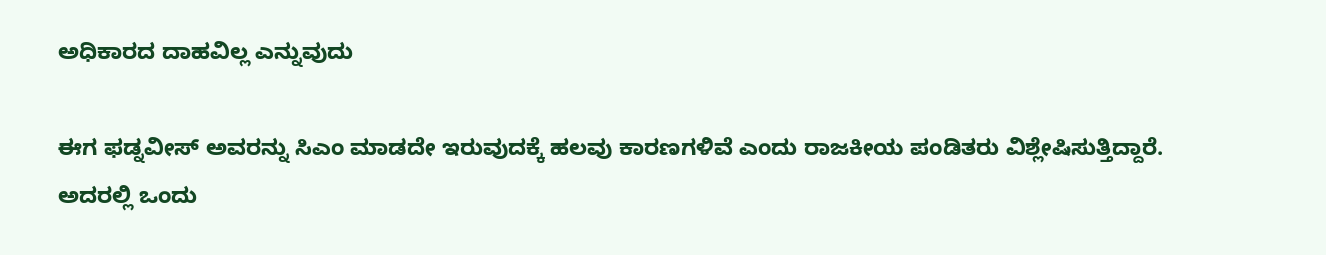ಅಧಿಕಾರದ ದಾಹವಿಲ್ಲ ಎನ್ನುವುದು

ಈಗ ಫಡ್ನವೀಸ್ ಅವರನ್ನು ಸಿಎಂ ಮಾಡದೇ ಇರುವುದಕ್ಕೆ ಹಲವು ಕಾರಣಗಳಿವೆ ಎಂದು ರಾಜಕೀಯ ಪಂಡಿತರು ವಿಶ್ಲೇಷಿಸುತ್ತಿದ್ದಾರೆ. ಅದರಲ್ಲಿ ಒಂದು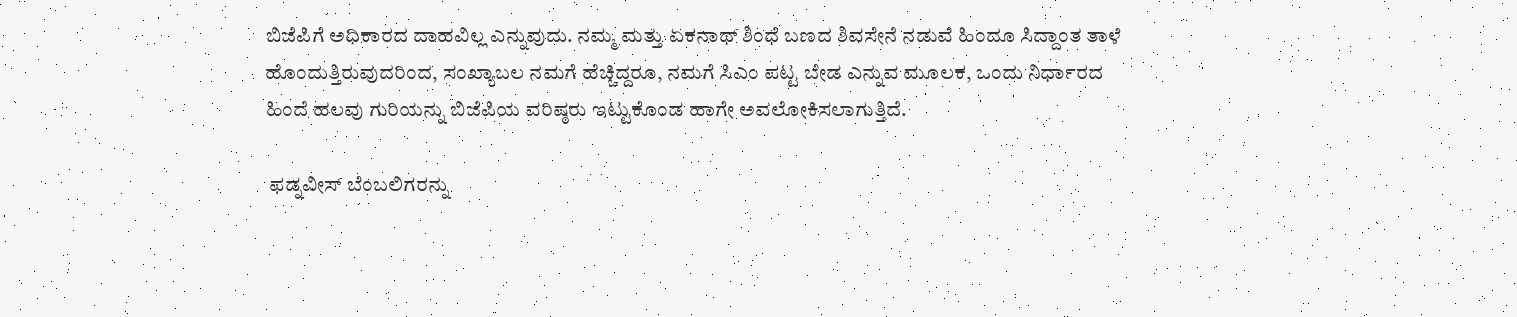ಬಿಜೆಪಿಗೆ ಅಧಿಕಾರದ ದಾಹವಿಲ್ಲ ಎನ್ನುವುದು. ನಮ್ಮ ಮತ್ತು ಏಕನಾಥ್ ಶಿಂಧೆ ಬಣದ ಶಿವಸೇನೆ ನಡುವೆ ಹಿಂದೂ ಸಿದ್ದಾಂತ ತಾಳೆ ಹೊಂದುತ್ತಿರುವುದರಿಂದ, ಸಂಖ್ಯಾಬಲ ನಮಗೆ ಹೆಚ್ಚಿದ್ದರೂ, ನಮಗೆ ಸಿಎಂ ಪಟ್ಟ ಬೇಡ ಎನ್ನುವ ಮೂಲಕ, ಒಂದು ನಿರ್ಧಾರದ ಹಿಂದೆ ಹಲವು ಗುರಿಯನ್ನು ಬಿಜೆಪಿಯ ವರಿಷ್ಠರು ಇಟ್ಟುಕೊಂಡ ಹಾಗೇ ಅವಲೋಕಿಸಲಾಗುತ್ತಿದೆ.

 ಫಡ್ನವೀಸ್ ಬೆಂಬಲಿಗರನ್ನು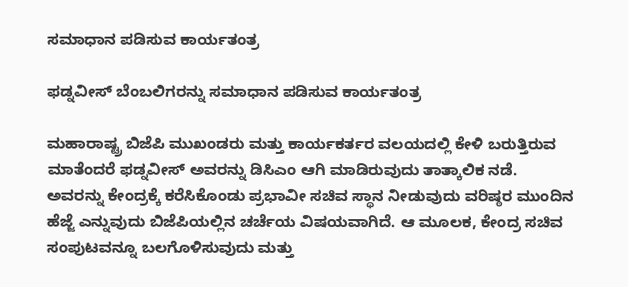ಸಮಾಧಾನ ಪಡಿಸುವ ಕಾರ್ಯತಂತ್ರ

ಫಡ್ನವೀಸ್ ಬೆಂಬಲಿಗರನ್ನು ಸಮಾಧಾನ ಪಡಿಸುವ ಕಾರ್ಯತಂತ್ರ

ಮಹಾರಾಷ್ಟ್ರ ಬಿಜೆಪಿ ಮುಖಂಡರು ಮತ್ತು ಕಾರ್ಯಕರ್ತರ ವಲಯದಲ್ಲಿ ಕೇಳಿ ಬರುತ್ತಿರುವ ಮಾತೆಂದರೆ ಫಡ್ನವೀಸ್ ಅವರನ್ನು ಡಿಸಿಎಂ ಆಗಿ ಮಾಡಿರುವುದು ತಾತ್ಕಾಲಿಕ ನಡೆ. ಅವರನ್ನು ಕೇಂದ್ರಕ್ಕೆ ಕರೆಸಿಕೊಂಡು ಪ್ರಭಾವೀ ಸಚಿವ ಸ್ಥಾನ ನೀಡುವುದು ವರಿಷ್ಠರ ಮುಂದಿನ ಹೆಜ್ಜೆ ಎನ್ನುವುದು ಬಿಜೆಪಿಯಲ್ಲಿನ ಚರ್ಚೆಯ ವಿಷಯವಾಗಿದೆ. ಆ ಮೂಲಕ, ಕೇಂದ್ರ ಸಚಿವ ಸಂಪುಟವನ್ನೂ ಬಲಗೊಳಿಸುವುದು ಮತ್ತು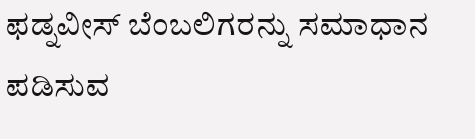ಫಡ್ನವೀಸ್ ಬೆಂಬಲಿಗರನ್ನು ಸಮಾಧಾನ ಪಡಿಸುವ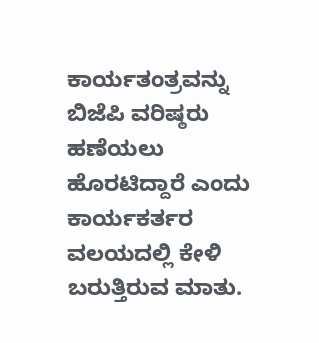ಕಾರ್ಯತಂತ್ರವನ್ನು ಬಿಜೆಪಿ ವರಿಷ್ಠರು ಹಣೆಯಲು ಹೊರಟಿದ್ದಾರೆ ಎಂದು ಕಾರ್ಯಕರ್ತರ ವಲಯದಲ್ಲಿ ಕೇಳಿ ಬರುತ್ತಿರುವ ಮಾತು.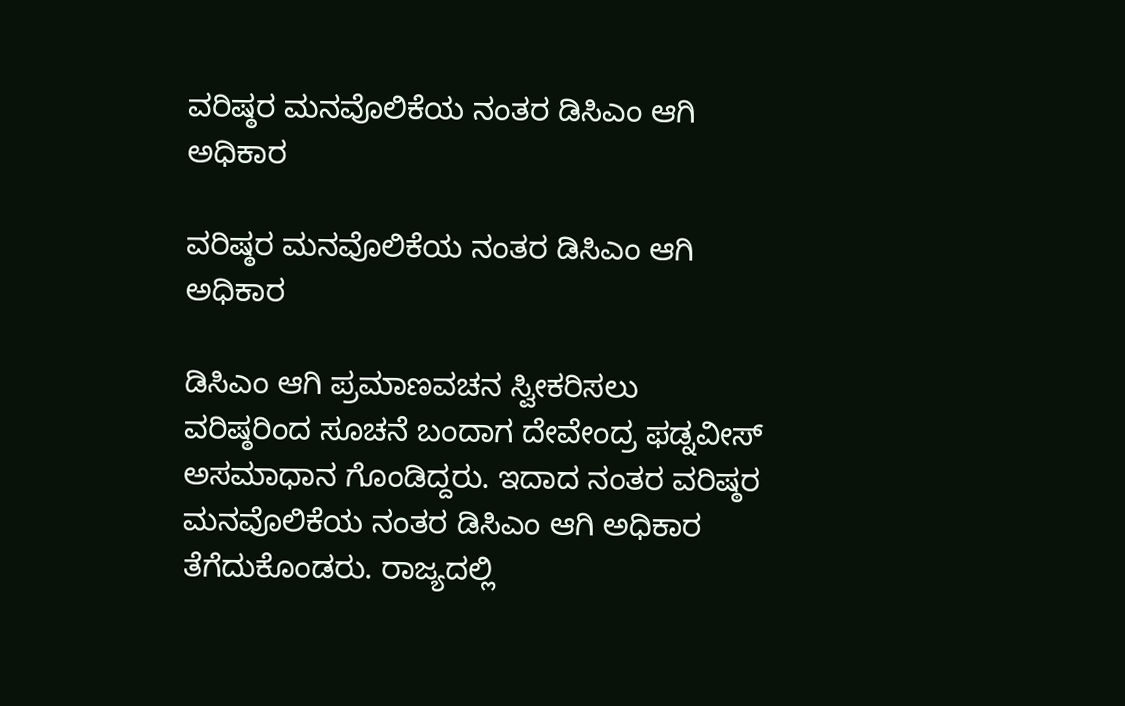ವರಿಷ್ಠರ ಮನವೊಲಿಕೆಯ ನಂತರ ಡಿಸಿಎಂ ಆಗಿ ಅಧಿಕಾರ

ವರಿಷ್ಠರ ಮನವೊಲಿಕೆಯ ನಂತರ ಡಿಸಿಎಂ ಆಗಿ ಅಧಿಕಾರ

ಡಿಸಿಎಂ ಆಗಿ ಪ್ರಮಾಣವಚನ ಸ್ವೀಕರಿಸಲು ವರಿಷ್ಠರಿಂದ ಸೂಚನೆ ಬಂದಾಗ ದೇವೇಂದ್ರ ಫಡ್ನವೀಸ್ ಅಸಮಾಧಾನ ಗೊಂಡಿದ್ದರು. ಇದಾದ ನಂತರ ವರಿಷ್ಠರ ಮನವೊಲಿಕೆಯ ನಂತರ ಡಿಸಿಎಂ ಆಗಿ ಅಧಿಕಾರ ತೆಗೆದುಕೊಂಡರು. ರಾಜ್ಯದಲ್ಲಿ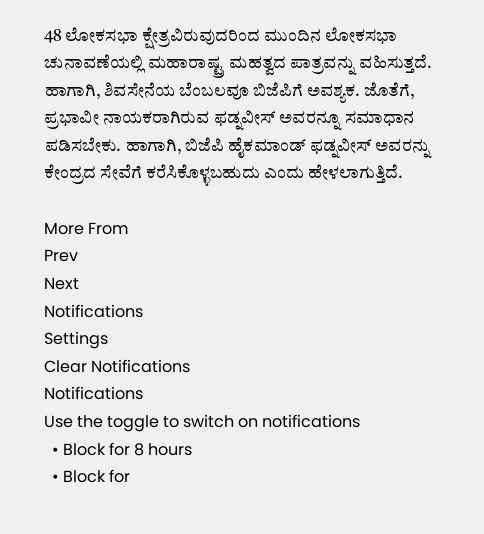48 ಲೋಕಸಭಾ ಕ್ಷೇತ್ರವಿರುವುದರಿಂದ ಮುಂದಿನ ಲೋಕಸಭಾ ಚುನಾವಣೆಯಲ್ಲಿ ಮಹಾರಾಷ್ಟ್ರ ಮಹತ್ವದ ಪಾತ್ರವನ್ನು ವಹಿಸುತ್ತದೆ. ಹಾಗಾಗಿ, ಶಿವಸೇನೆಯ ಬೆಂಬಲವೂ ಬಿಜೆಪಿಗೆ ಅವಶ್ಯಕ. ಜೊತೆಗೆ, ಪ್ರಭಾವೀ ನಾಯಕರಾಗಿರುವ ಫಡ್ನವೀಸ್ ಅವರನ್ನೂ ಸಮಾಧಾನ ಪಡಿಸಬೇಕು. ಹಾಗಾಗಿ, ಬಿಜೆಪಿ ಹೈಕಮಾಂಡ್ ಫಡ್ನವೀಸ್ ಅವರನ್ನು ಕೇಂದ್ರದ ಸೇವೆಗೆ ಕರೆಸಿಕೊಳ್ಳಬಹುದು ಎಂದು ಹೇಳಲಾಗುತ್ತಿದೆ.

More From
Prev
Next
Notifications
Settings
Clear Notifications
Notifications
Use the toggle to switch on notifications
  • Block for 8 hours
  • Block for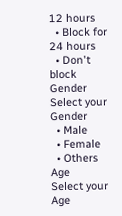12 hours
  • Block for 24 hours
  • Don't block
Gender
Select your Gender
  • Male
  • Female
  • Others
Age
Select your Age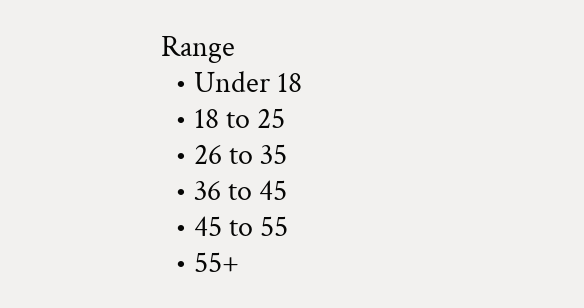Range
  • Under 18
  • 18 to 25
  • 26 to 35
  • 36 to 45
  • 45 to 55
  • 55+